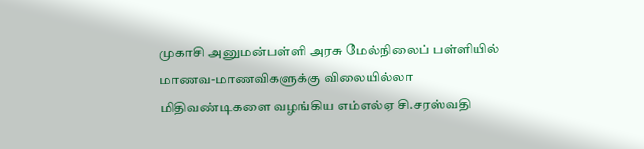முகாசி அனுமன்பள்ளி அரசு மேல்நிலைப் பள்ளியில் மாணவ-மாணவிகளுக்கு விலையில்லா மிதிவண்டிகளை வழங்கிய எம்எல்ஏ சி.சரஸ்வதி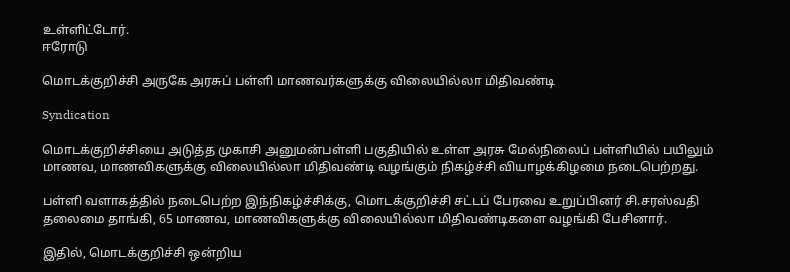உள்ளிட்டோர்.
ஈரோடு

மொடக்குறிச்சி அருகே அரசுப் பள்ளி மாணவர்களுக்கு விலையில்லா மிதிவண்டி

Syndication

மொடக்குறிச்சியை அடுத்த முகாசி அனுமன்பள்ளி பகுதியில் உள்ள அரசு மேல்நிலைப் பள்ளியில் பயிலும் மாணவ, மாணவிகளுக்கு விலையில்லா மிதிவண்டி வழங்கும் நிகழ்ச்சி வியாழக்கிழமை நடைபெற்றது.

பள்ளி வளாகத்தில் நடைபெற்ற இந்நிகழ்ச்சிக்கு, மொடக்குறிச்சி சட்டப் பேரவை உறுப்பினர் சி.சரஸ்வதி தலைமை தாங்கி, 65 மாணவ, மாணவிகளுக்கு விலையில்லா மிதிவண்டிகளை வழங்கி பேசினார்.

இதில், மொடக்குறிச்சி ஒன்றிய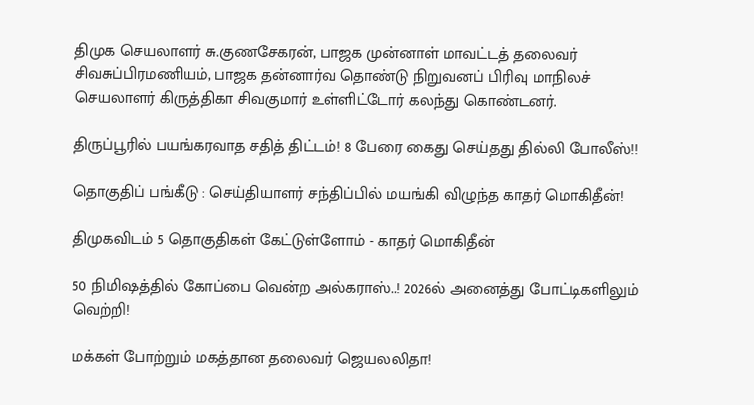திமுக செயலாளர் சு.குணசேகரன், பாஜக முன்னாள் மாவட்டத் தலைவர் சிவசுப்பிரமணியம், பாஜக தன்னார்வ தொண்டு நிறுவனப் பிரிவு மாநிலச் செயலாளர் கிருத்திகா சிவகுமார் உள்ளிட்டோர் கலந்து கொண்டனர்.

திருப்பூரில் பயங்கரவாத சதித் திட்டம்! 8 பேரை கைது செய்தது தில்லி போலீஸ்!!

தொகுதிப் பங்கீடு : செய்தியாளர் சந்திப்பில் மயங்கி விழுந்த காதர் மொகிதீன்!

திமுகவிடம் 5 தொகுதிகள் கேட்டுள்ளோம் - காதர் மொகிதீன்

50 நிமிஷத்தில் கோப்பை வென்ற அல்கராஸ்..! 2026ல் அனைத்து போட்டிகளிலும் வெற்றி!

மக்கள் போற்றும் மகத்தான தலைவர் ஜெயலலிதா!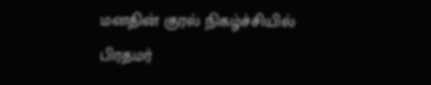மனதின் குரல் நிகழ்ச்சியில் பிரதமர்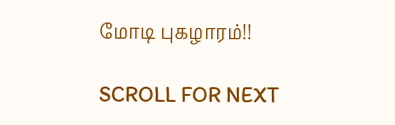மோடி புகழாரம்!!

SCROLL FOR NEXT